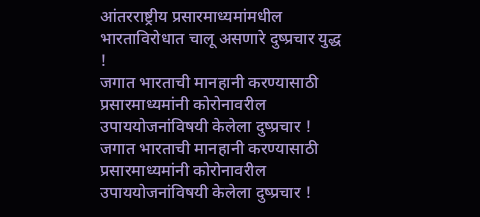आंतरराष्ट्रीय प्रसारमाध्यमांमधील भारताविरोधात चालू असणारे दुष्प्रचार युद्ध !
जगात भारताची मानहानी करण्यासाठी प्रसारमाध्यमांनी कोरोनावरील उपाययोजनांविषयी केलेला दुष्प्रचार !
जगात भारताची मानहानी करण्यासाठी प्रसारमाध्यमांनी कोरोनावरील उपाययोजनांविषयी केलेला दुष्प्रचार !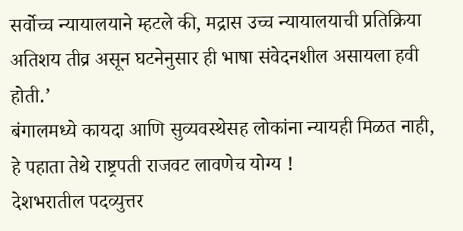सर्वोच्च न्यायालयाने म्हटले की, मद्रास उच्च न्यायालयाची प्रतिक्रिया अतिशय तीव्र असून घटनेनुसार ही भाषा संवेदनशील असायला हवी होती.’
बंगालमध्ये कायदा आणि सुव्यवस्थेसह लोकांना न्यायही मिळत नाही, हे पहाता तेथे राष्ट्रपती राजवट लावणेच योग्य !
देशभरातील पदव्युत्तर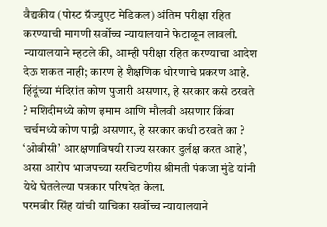वैद्यकीय (पोस्ट ग्रॅज्युएट मेडिकल) अंतिम परीक्षा रहित करण्याची मागणी सर्वोच्च न्यायालयाने फेटाळून लावली. न्यायालयाने म्हटले की, आम्ही परीक्षा रहित करण्याचा आदेश देऊ शकत नाही; कारण हे शैक्षणिक धोरणाचे प्रकरण आहे.
हिंदूंच्या मंदिरांत कोण पुजारी असणार, हे सरकार कसे ठरवते ? मशिदीमध्ये कोण इमाम आणि मौलवी असणार किंवा चर्चमध्ये कोण पाद्री असणार, हे सरकार कधी ठरवते का ?
‘ओबीसी’ आरक्षणाविषयी राज्य सरकार दुर्लक्ष करत आहे’, असा आरोप भाजपच्या सरचिटणीस श्रीमती पंकजा मुंडे यांनी येथे घेतलेल्या पत्रकार परिषदेत केला.
परमबीर सिंह यांची याचिका सर्वोच्च न्यायालयाने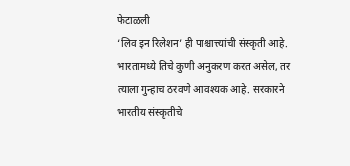फेटाळली
‘लिव इन रिलेशन’ ही पाश्चात्त्यांची संस्कृती आहे. भारतामध्ये तिचे कुणी अनुकरण करत असेल, तर त्याला गुन्हाच ठरवणे आवश्यक आहे. सरकारने भारतीय संस्कृतीचे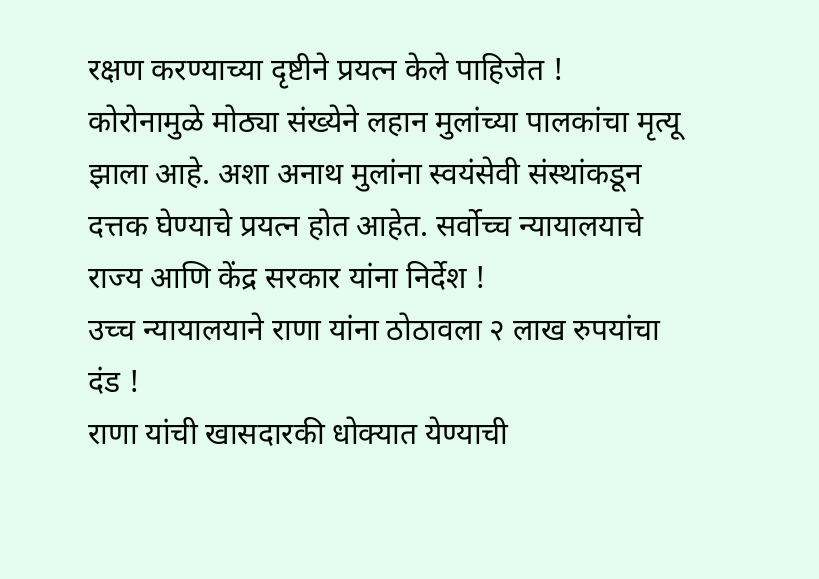रक्षण करण्याच्या दृष्टीने प्रयत्न केले पाहिजेत !
कोरोनामुळे मोठ्या संख्येने लहान मुलांच्या पालकांचा मृत्यू झाला आहे. अशा अनाथ मुलांना स्वयंसेवी संस्थांकडून दत्तक घेण्याचे प्रयत्न होत आहेत. सर्वोच्च न्यायालयाचे राज्य आणि केंद्र सरकार यांना निर्देश !
उच्च न्यायालयाने राणा यांना ठोठावला २ लाख रुपयांचा दंड !
राणा यांची खासदारकी धोक्यात येण्याची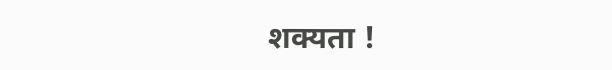शक्यता !